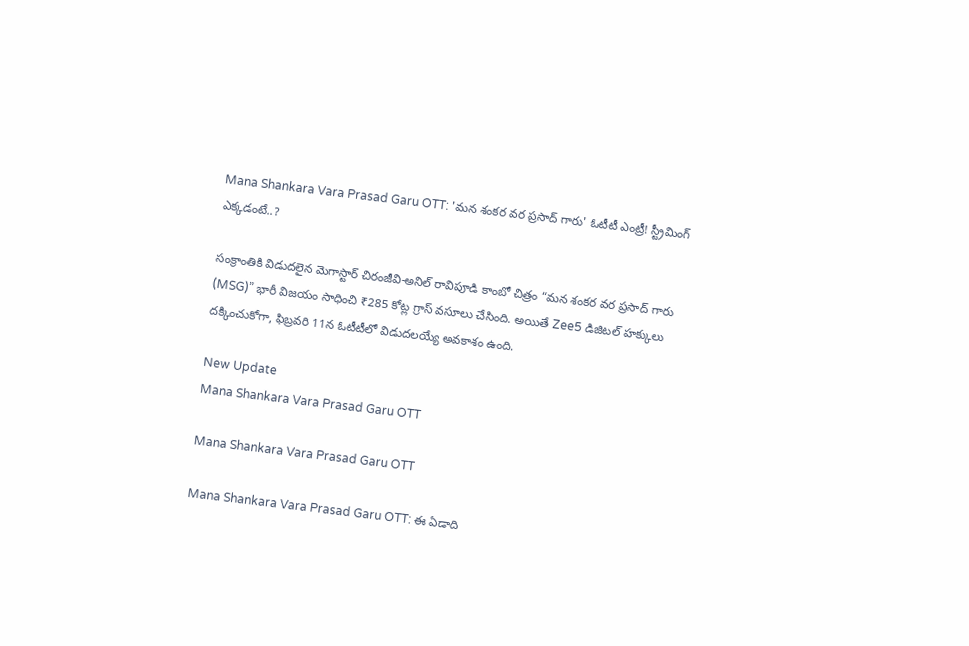Mana Shankara Vara Prasad Garu OTT: 'మన శంకర వర ప్రసాద్ గారు' ఓటీటీ ఎంట్రీ! స్ట్రీమింగ్ ఎక్కడంటే..?

సంక్రాంతికి విడుదలైన మెగాస్టార్ చిరంజీవి-అనిల్ రావిపూడి కాంబో చిత్రం “మన శంకర వర ప్రసాద్ గారు (MSG)” భారీ విజయం సాధించి ₹285 కోట్ల గ్రాస్ వసూలు చేసింది. అయితే Zee5 డిజిటల్ హక్కులు దక్కించుకోగా, ఫిబ్రవరి 11న ఓటీటీలో విడుదలయ్యే అవకాశం ఉంది.

New Update
Mana Shankara Vara Prasad Garu OTT

Mana Shankara Vara Prasad Garu OTT

Mana Shankara Vara Prasad Garu OTT: ఈ ఏడాది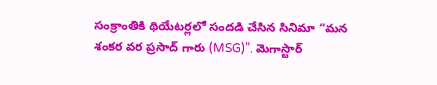సంక్రాంతికి థియేటర్లలో సందడి చేసిన సినిమా “మన శంకర వర ప్రసాద్ గారు (MSG)”. మెగాస్టార్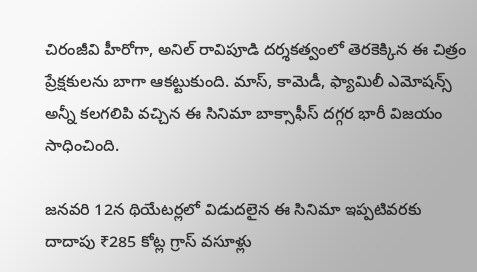చిరంజీవి హీరోగా, అనిల్ రావిపూడి దర్శకత్వంలో తెరకెక్కిన ఈ చిత్రం ప్రేక్షకులను బాగా ఆకట్టుకుంది. మాస్, కామెడీ, ఫ్యామిలీ ఎమోషన్స్ అన్నీ కలగలిపి వచ్చిన ఈ సినిమా బాక్సాఫీస్ దగ్గర భారీ విజయం సాధించింది.

జనవరి 12న థియేటర్లలో విడుదలైన ఈ సినిమా ఇప్పటివరకు దాదాపు ₹285 కోట్ల గ్రాస్ వసూళ్లు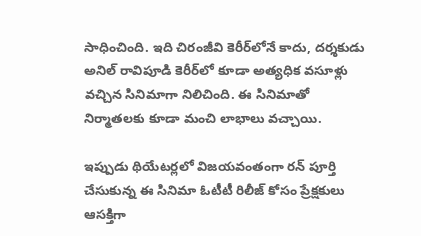సాధించింది. ఇది చిరంజీవి కెరీర్‌లోనే కాదు, దర్శకుడు అనిల్ రావిపూడి కెరీర్‌లో కూడా అత్యధిక వసూళ్లు వచ్చిన సినిమాగా నిలిచింది. ఈ సినిమాతో నిర్మాతలకు కూడా మంచి లాభాలు వచ్చాయి.

ఇప్పుడు థియేటర్లలో విజయవంతంగా రన్ పూర్తి చేసుకున్న ఈ సినిమా ఓటీటీ రిలీజ్ కోసం ప్రేక్షకులు ఆసక్తిగా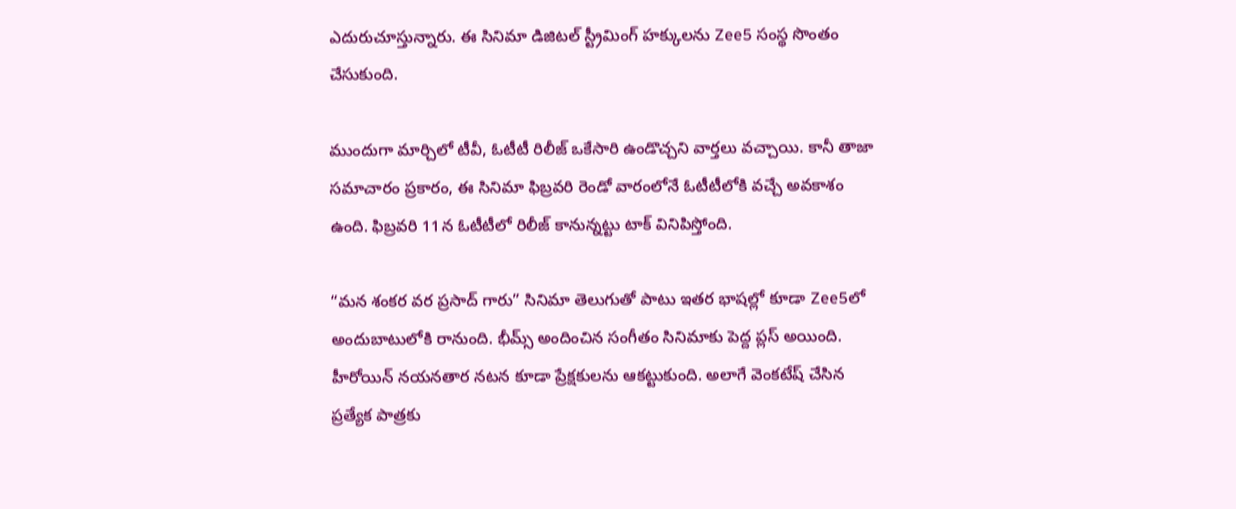ఎదురుచూస్తున్నారు. ఈ సినిమా డిజిటల్ స్ట్రీమింగ్ హక్కులను Zee5 సంస్థ సొంతం చేసుకుంది.

ముందుగా మార్చిలో టీవీ, ఓటీటీ రిలీజ్ ఒకేసారి ఉండొచ్చని వార్తలు వచ్చాయి. కానీ తాజా సమాచారం ప్రకారం, ఈ సినిమా ఫిబ్రవరి రెండో వారంలోనే ఓటీటీలోకి వచ్చే అవకాశం ఉంది. ఫిబ్రవరి 11న ఓటీటీలో రిలీజ్ కానున్నట్టు టాక్ వినిపిస్తోంది.

“మన శంకర వర ప్రసాద్ గారు” సినిమా తెలుగుతో పాటు ఇతర భాషల్లో కూడా Zee5లో అందుబాటులోకి రానుంది. భీమ్స్ అందించిన సంగీతం సినిమాకు పెద్ద ప్లస్ అయింది. హీరోయిన్ నయనతార నటన కూడా ప్రేక్షకులను ఆకట్టుకుంది. అలాగే వెంకటేష్ చేసిన ప్రత్యేక పాత్రకు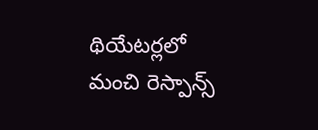థియేటర్లలో మంచి రెస్పాన్స్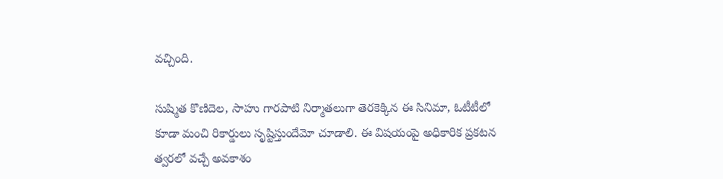వచ్చింది.

సుష్మిత కొణిదెల, సాహు గారపాటి నిర్మాతలుగా తెరకెక్కిన ఈ సినిమా, ఓటీటీలో కూడా మంచి రికార్డులు సృష్టిస్తుందేమో చూడాలి. ఈ విషయంపై అధికారిక ప్రకటన త్వరలో వచ్చే అవకాశం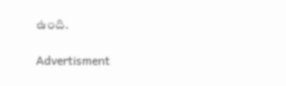ఉంది.

Advertisment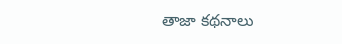తాజా కథనాలు